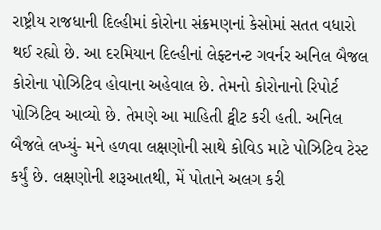રાષ્ટ્રીય રાજધાની દિલ્હીમાં કોરોના સંક્રમણનાં કેસોમાં સતત વધારો થઈ રહ્યો છે. આ દરમિયાન દિલ્હીનાં લેફ્ટનન્ટ ગવર્નર અનિલ બૈજલ કોરોના પોઝિટિવ હોવાના અહેવાલ છે. તેમનો કોરોનાનો રિપોર્ટ પોઝિટિવ આવ્યો છે. તેમણે આ માહિતી ટ્વીટ કરી હતી. અનિલ બૈજલે લખ્યું- મને હળવા લક્ષણોની સાથે કોવિડ માટે પોઝિટિવ ટેસ્ટ કર્યું છે. લક્ષણોની શરૂઆતથી, મેં પોતાને અલગ કરી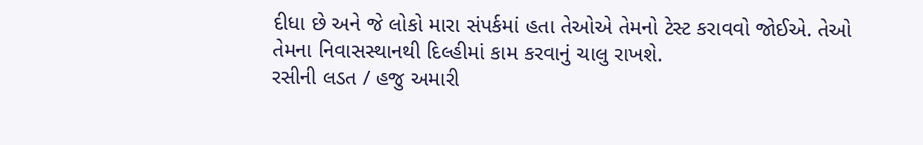દીધા છે અને જે લોકો મારા સંપર્કમાં હતા તેઓએ તેમનો ટેસ્ટ કરાવવો જોઈએ. તેઓ તેમના નિવાસસ્થાનથી દિલ્હીમાં કામ કરવાનું ચાલુ રાખશે.
રસીની લડત / હજુ અમારી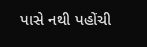પાસે નથી પહોંચી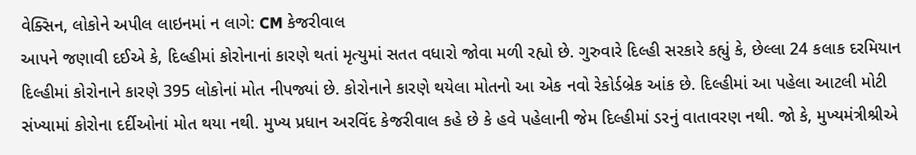વેક્સિન, લોકોને અપીલ લાઇનમાં ન લાગે: CM કેજરીવાલ
આપને જણાવી દઈએ કે, દિલ્હીમાં કોરોનાનાં કારણે થતાં મૃત્યુમાં સતત વધારો જોવા મળી રહ્યો છે. ગુરુવારે દિલ્હી સરકારે કહ્યું કે, છેલ્લા 24 કલાક દરમિયાન દિલ્હીમાં કોરોનાને કારણે 395 લોકોનાં મોત નીપજ્યાં છે. કોરોનાને કારણે થયેલા મોતનો આ એક નવો રેકોર્ડબ્રેક આંક છે. દિલ્હીમાં આ પહેલા આટલી મોટી સંખ્યામાં કોરોના દર્દીઓનાં મોત થયા નથી. મુખ્ય પ્રધાન અરવિંદ કેજરીવાલ કહે છે કે હવે પહેલાની જેમ દિલ્હીમાં ડરનું વાતાવરણ નથી. જો કે, મુખ્યમંત્રીશ્રીએ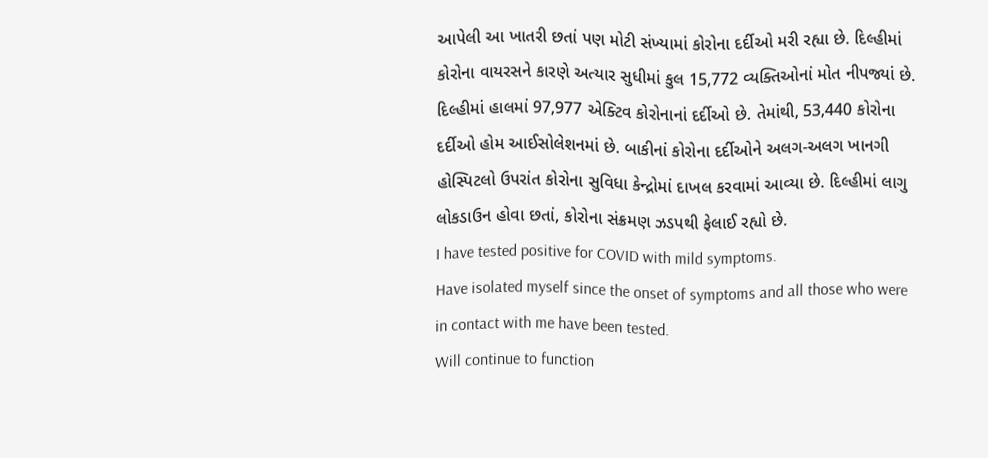આપેલી આ ખાતરી છતાં પણ મોટી સંખ્યામાં કોરોના દર્દીઓ મરી રહ્યા છે. દિલ્હીમાં કોરોના વાયરસને કારણે અત્યાર સુધીમાં કુલ 15,772 વ્યક્તિઓનાં મોત નીપજ્યાં છે. દિલ્હીમાં હાલમાં 97,977 એક્ટિવ કોરોનાનાં દર્દીઓ છે. તેમાંથી, 53,440 કોરોના દર્દીઓ હોમ આઈસોલેશનમાં છે. બાકીનાં કોરોના દર્દીઓને અલગ-અલગ ખાનગી હોસ્પિટલો ઉપરાંત કોરોના સુવિધા કેન્દ્રોમાં દાખલ કરવામાં આવ્યા છે. દિલ્હીમાં લાગુ લોકડાઉન હોવા છતાં, કોરોના સંક્રમણ ઝડપથી ફેલાઈ રહ્યો છે.
I have tested positive for COVID with mild symptoms.
Have isolated myself since the onset of symptoms and all those who were in contact with me have been tested.
Will continue to function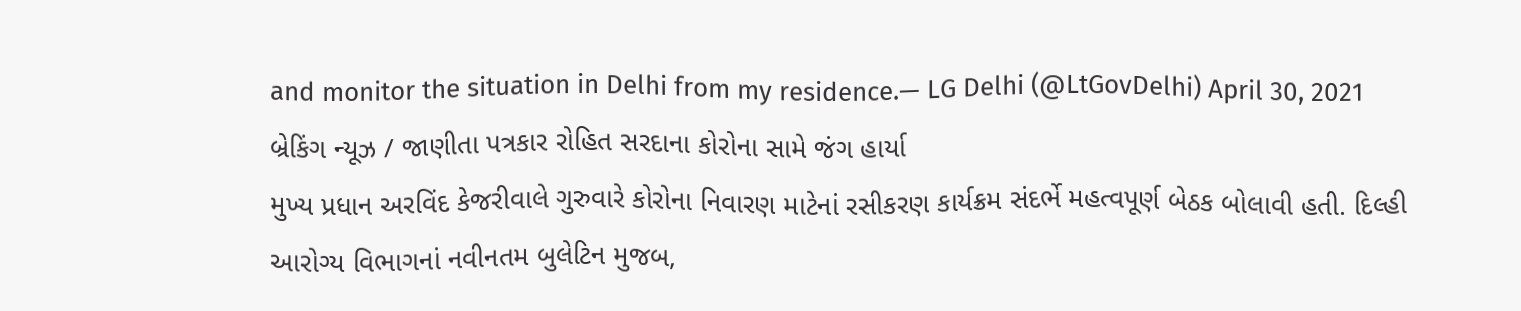and monitor the situation in Delhi from my residence.— LG Delhi (@LtGovDelhi) April 30, 2021
બ્રેકિંગ ન્યૂઝ / જાણીતા પત્રકાર રોહિત સરદાના કોરોના સામે જંગ હાર્યા
મુખ્ય પ્રધાન અરવિંદ કેજરીવાલે ગુરુવારે કોરોના નિવારણ માટેનાં રસીકરણ કાર્યક્રમ સંદર્ભે મહત્વપૂર્ણ બેઠક બોલાવી હતી. દિલ્હી આરોગ્ય વિભાગનાં નવીનતમ બુલેટિન મુજબ,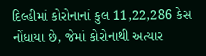દિલ્હીમાં કોરોનાનાં કુલ 11,22,286 કેસ નોંધાયા છે, જેમાં કોરોનાથી અત્યાર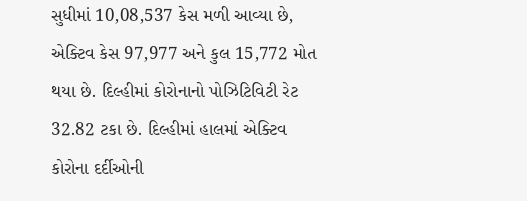સુધીમાં 10,08,537 કેસ મળી આવ્યા છે, એક્ટિવ કેસ 97,977 અને કુલ 15,772 મોત થયા છે. દિલ્હીમાં કોરોનાનો પોઝિટિવિટી રેટ 32.82 ટકા છે. દિલ્હીમાં હાલમાં એક્ટિવ કોરોના દર્દીઓની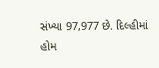સંખ્યા 97,977 છે. દિલ્હીમાં હોમ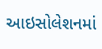આઇસોલેશનમાં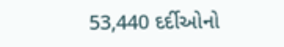53,440 દર્દીઓનો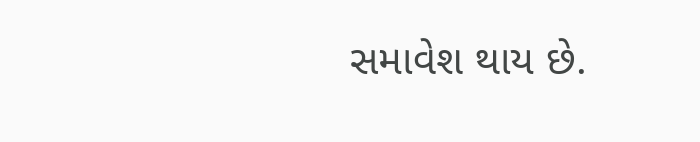સમાવેશ થાય છે.